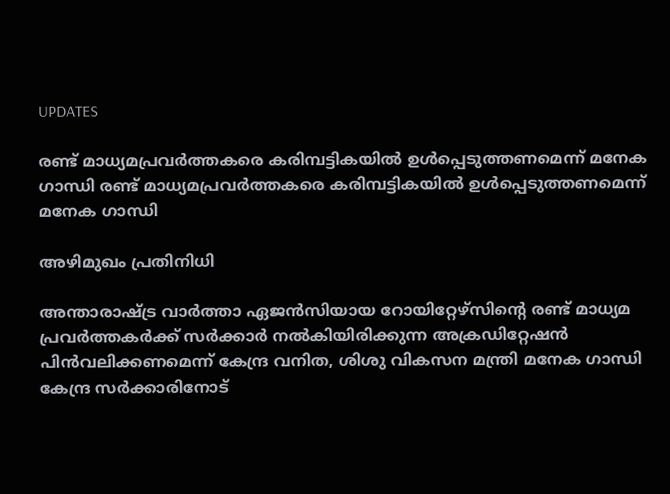UPDATES

രണ്ട് മാധ്യമപ്രവര്‍ത്തകരെ കരിമ്പട്ടികയില്‍ ഉള്‍പ്പെടുത്തണമെന്ന് മനേക ഗാന്ധി രണ്ട് മാധ്യമപ്രവര്‍ത്തകരെ കരിമ്പട്ടികയില്‍ ഉള്‍പ്പെടുത്തണമെന്ന് മനേക ഗാന്ധി

അഴിമുഖം പ്രതിനിധി

അന്താരാഷ്ട്ര വാര്‍ത്താ ഏജന്‍സിയായ റോയിറ്റേഴ്‌സിന്റെ രണ്ട് മാധ്യമ പ്രവര്‍ത്തകര്‍ക്ക് സര്‍ക്കാര്‍ നല്‍കിയിരിക്കുന്ന അക്രഡിറ്റേഷന്‍ പിന്‍വലിക്കണമെന്ന് കേന്ദ്ര വനിത, ശിശു വികസന മന്ത്രി മനേക ഗാന്ധി കേന്ദ്ര സര്‍ക്കാരിനോട്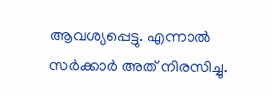ആവശ്യപ്പെട്ടു. എന്നാല്‍ സര്‍ക്കാര്‍ അത് നിരസിച്ചു.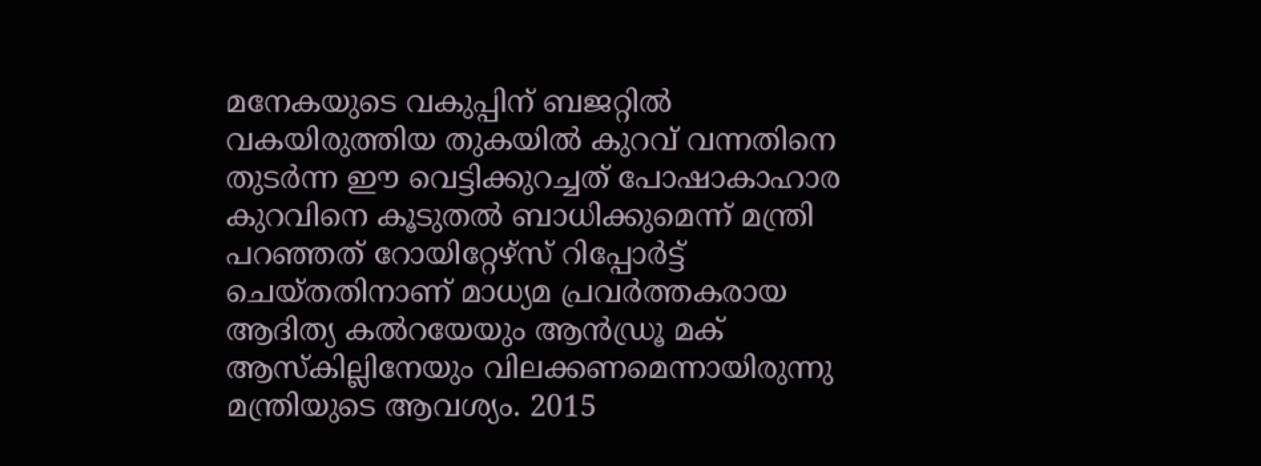മനേകയുടെ വകുപ്പിന് ബജറ്റില്‍ വകയിരുത്തിയ തുകയില്‍ കുറവ് വന്നതിനെ തുടര്‍ന്ന ഈ വെട്ടിക്കുറച്ചത് പോഷാകാഹാര കുറവിനെ കൂടുതല്‍ ബാധിക്കുമെന്ന് മന്ത്രി പറഞ്ഞത് റോയിറ്റേഴ്‌സ് റിപ്പോര്‍ട്ട് ചെയ്തതിനാണ് മാധ്യമ പ്രവര്‍ത്തകരായ ആദിത്യ കല്‍റയേയും ആന്‍ഡ്രൂ മക് ആസ്‌കില്ലിനേയും വിലക്കണമെന്നായിരുന്നു മന്ത്രിയുടെ ആവശ്യം. 2015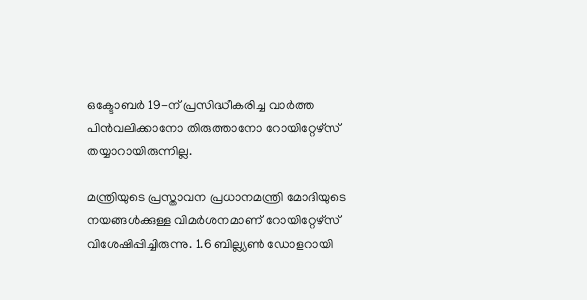ഒക്ടോബര്‍ 19-ന് പ്രസിദ്ധീകരിച്ച വാര്‍ത്ത പിന്‍വലിക്കാനോ തിരുത്താനോ റോയിറ്റേഴ്‌സ് തയ്യാറായിരുന്നില്ല.

മന്ത്രിയുടെ പ്രസ്താവന പ്രധാനമന്ത്രി മോദിയുടെ നയങ്ങള്‍ക്കുള്ള വിമര്‍ശനമാണ് റോയിറ്റേഴ്‌സ് വിശേഷിപ്പിച്ചിരുന്നു. 1.6 ബില്ല്യണ്‍ ഡോളറായി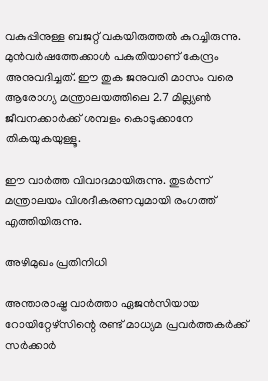വകുപ്പിനുള്ള ബജറ്റ് വകയിരുത്തല്‍ കുറച്ചിരുന്നു. മുന്‍വര്‍ഷത്തേക്കാള്‍ പകുതിയാണ് കേന്ദ്രം അനുവദിച്ചത്. ഈ തുക ജനുവരി മാസം വരെ ആരോഗ്യ മന്ത്രാലയത്തിലെ 2.7 മില്ല്യണ്‍ ജീവനക്കാര്‍ക്ക് ശമ്പളം കൊടുക്കാനേ തികയുകയുള്ളൂ.

ഈ വാര്‍ത്ത വിവാദമായിരുന്നു. തുടര്‍ന്ന് മന്ത്രാലയം വിശദീകരണവുമായി രംഗത്ത് എത്തിയിരുന്നു.

അഴിമുഖം പ്രതിനിധി

അന്താരാഷ്ട്ര വാര്‍ത്താ ഏജന്‍സിയായ റോയിറ്റേഴ്‌സിന്റെ രണ്ട് മാധ്യമ പ്രവര്‍ത്തകര്‍ക്ക് സര്‍ക്കാര്‍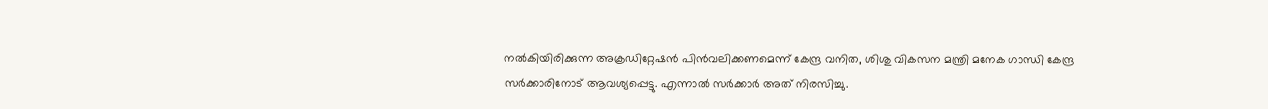നല്‍കിയിരിക്കുന്ന അക്രഡിറ്റേഷന്‍ പിന്‍വലിക്കണമെന്ന് കേന്ദ്ര വനിത, ശിശു വികസന മന്ത്രി മനേക ഗാന്ധി കേന്ദ്ര സര്‍ക്കാരിനോട് ആവശ്യപ്പെട്ടു. എന്നാല്‍ സര്‍ക്കാര്‍ അത് നിരസിച്ചു.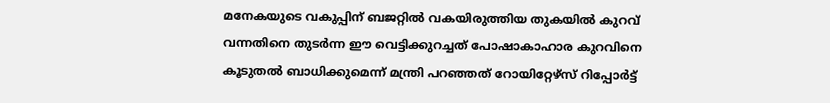മനേകയുടെ വകുപ്പിന് ബജറ്റില്‍ വകയിരുത്തിയ തുകയില്‍ കുറവ് വന്നതിനെ തുടര്‍ന്ന ഈ വെട്ടിക്കുറച്ചത് പോഷാകാഹാര കുറവിനെ കൂടുതല്‍ ബാധിക്കുമെന്ന് മന്ത്രി പറഞ്ഞത് റോയിറ്റേഴ്‌സ് റിപ്പോര്‍ട്ട്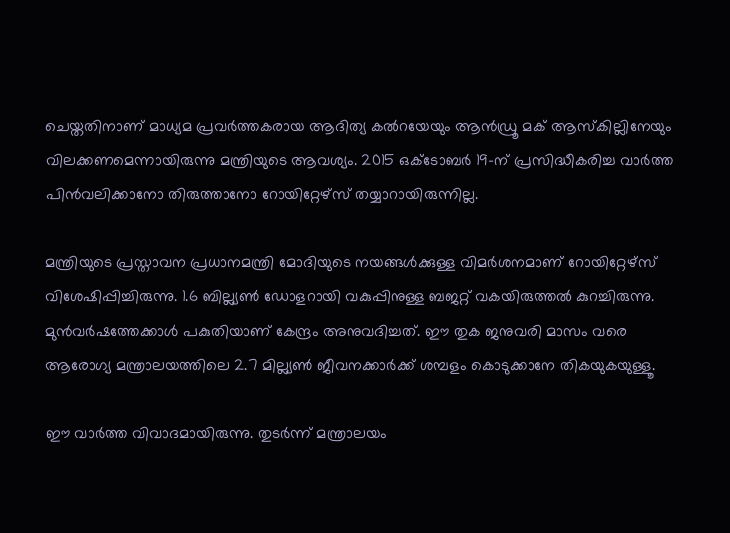ചെയ്തതിനാണ് മാധ്യമ പ്രവര്‍ത്തകരായ ആദിത്യ കല്‍റയേയും ആന്‍ഡ്രൂ മക് ആസ്‌കില്ലിനേയും വിലക്കണമെന്നായിരുന്നു മന്ത്രിയുടെ ആവശ്യം. 2015 ഒക്ടോബര്‍ 19-ന് പ്രസിദ്ധീകരിച്ച വാര്‍ത്ത പിന്‍വലിക്കാനോ തിരുത്താനോ റോയിറ്റേഴ്‌സ് തയ്യാറായിരുന്നില്ല.

മന്ത്രിയുടെ പ്രസ്താവന പ്രധാനമന്ത്രി മോദിയുടെ നയങ്ങള്‍ക്കുള്ള വിമര്‍ശനമാണ് റോയിറ്റേഴ്‌സ് വിശേഷിപ്പിച്ചിരുന്നു. 1.6 ബില്ല്യണ്‍ ഡോളറായി വകുപ്പിനുള്ള ബജറ്റ് വകയിരുത്തല്‍ കുറച്ചിരുന്നു. മുന്‍വര്‍ഷത്തേക്കാള്‍ പകുതിയാണ് കേന്ദ്രം അനുവദിച്ചത്. ഈ തുക ജനുവരി മാസം വരെ ആരോഗ്യ മന്ത്രാലയത്തിലെ 2.7 മില്ല്യണ്‍ ജീവനക്കാര്‍ക്ക് ശമ്പളം കൊടുക്കാനേ തികയുകയുള്ളൂ.

ഈ വാര്‍ത്ത വിവാദമായിരുന്നു. തുടര്‍ന്ന് മന്ത്രാലയം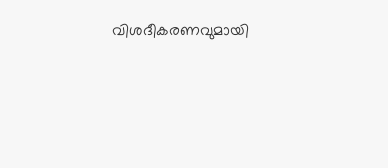വിശദീകരണവുമായി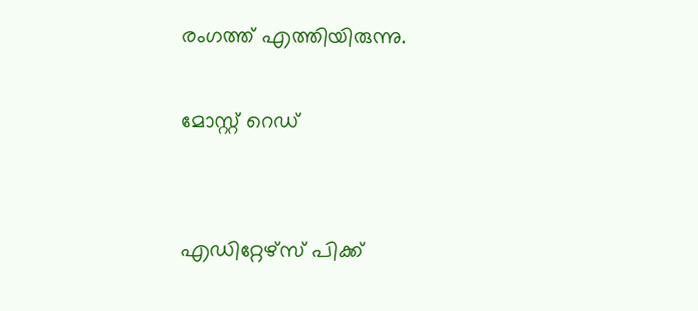രംഗത്ത് എത്തിയിരുന്നു.

മോസ്റ്റ് റെഡ്


എഡിറ്റേഴ്സ് പിക്ക്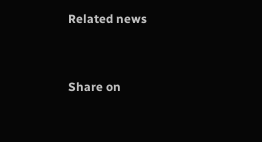Related news


Share on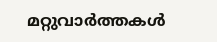മറ്റുവാര്‍ത്തകള്‍